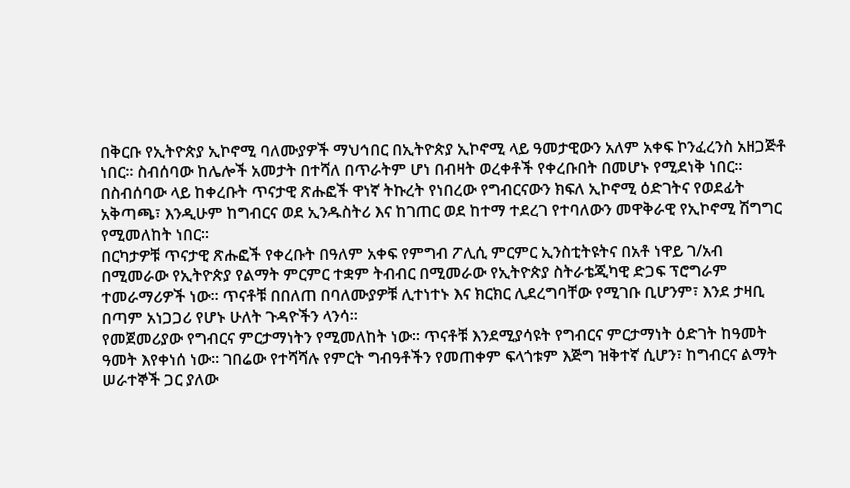በቅርቡ የኢትዮጵያ ኢኮኖሚ ባለሙያዎች ማህኅበር በኢትዮጵያ ኢኮኖሚ ላይ ዓመታዊውን አለም አቀፍ ኮንፈረንስ አዘጋጅቶ ነበር፡፡ ስብሰባው ከሌሎች አመታት በተሻለ በጥራትም ሆነ በብዛት ወረቀቶች የቀረቡበት በመሆኑ የሚደነቅ ነበር፡፡
በስብሰባው ላይ ከቀረቡት ጥናታዊ ጽሑፎች ዋነኛ ትኩረት የነበረው የግብርናውን ክፍለ ኢኮኖሚ ዕድገትና የወደፊት አቅጣጫ፣ እንዲሁም ከግብርና ወደ ኢንዱስትሪ እና ከገጠር ወደ ከተማ ተደረገ የተባለውን መዋቅራዊ የኢኮኖሚ ሽግግር የሚመለከት ነበር፡፡
በርካታዎቹ ጥናታዊ ጽሑፎች የቀረቡት በዓለም አቀፍ የምግብ ፖሊሲ ምርምር ኢንስቲትዩትና በአቶ ነዋይ ገ/አብ በሚመራው የኢትዮጵያ የልማት ምርምር ተቋም ትብብር በሚመራው የኢትዮጵያ ስትራቴጂካዊ ድጋፍ ፕሮግራም ተመራማሪዎች ነው፡፡ ጥናቶቹ በበለጠ በባለሙያዎቹ ሊተነተኑ እና ክርክር ሊደረግባቸው የሚገቡ ቢሆንም፣ እንደ ታዛቢ በጣም አነጋጋሪ የሆኑ ሁለት ጉዳዮችን ላንሳ፡፡
የመጀመሪያው የግብርና ምርታማነትን የሚመለከት ነው፡፡ ጥናቶቹ እንደሚያሳዩት የግብርና ምርታማነት ዕድገት ከዓመት ዓመት እየቀነሰ ነው፡፡ ገበሬው የተሻሻሉ የምርት ግብዓቶችን የመጠቀም ፍላጎቱም እጅግ ዝቅተኛ ሲሆን፣ ከግብርና ልማት ሠራተኞች ጋር ያለው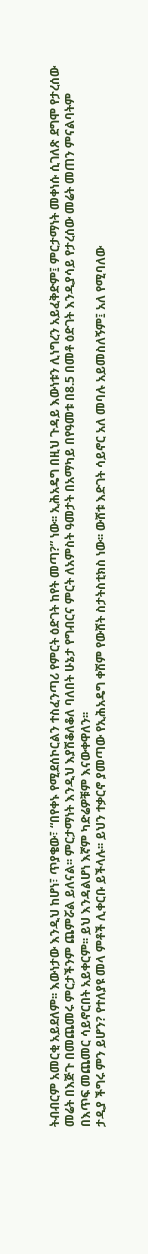ትብብርም አመርቂ አይደለም፡፡ እውነታው እንዲህ ከሆነ፣ ጥያቄው፣ “በየቀኑ የሚደሰኮርልን ተስፈንጣሪ የምርት ዕድገት ከየት መጣ?” ነው፡፡ ኢሕአዴግ በዚህ ጉዳይ እውነቱን ሊነግረን አይፈቅድም፤ ምርታማነት መቀነሱ ሲገለጽ ደግሞ የታረሰው መሬት በእጅጉ በመጨመሩ ምርታችንም ጨምሯል ይለናል፡፡ ምርታማነት እንዲህ እያሽቆለቆለ ባለበት ሁኔታ የግብርና ምርት ለአምስት ዓመታት በአማካይ በየዓመቱ በ8.5 በመቶ ዕድገት እንዲያሳይ የታረሰው መሬት መጠን ምናልባትም በእጥፍ መጨመር ሳይኖርበት አይቀርም፡፡ ይህ እንዳልሆነ እኛም ካድሬዎቹም እናውቀዋለን፡፡
ታዲያ ችግሩ ምን ይሆን? የተለያዩ መላ ምቶች ሊቀርቡ ይችላሉ፡፡ ይህን ተቃርኖ ያመጣው የኢሕአዴግ ቀሽም የውሸት ስታትስቲክስ ነው፡፡ ውሸቱ እድገት ሳይኖር አለ መባሉ አይመስለኝም፤ አለ የሚባለው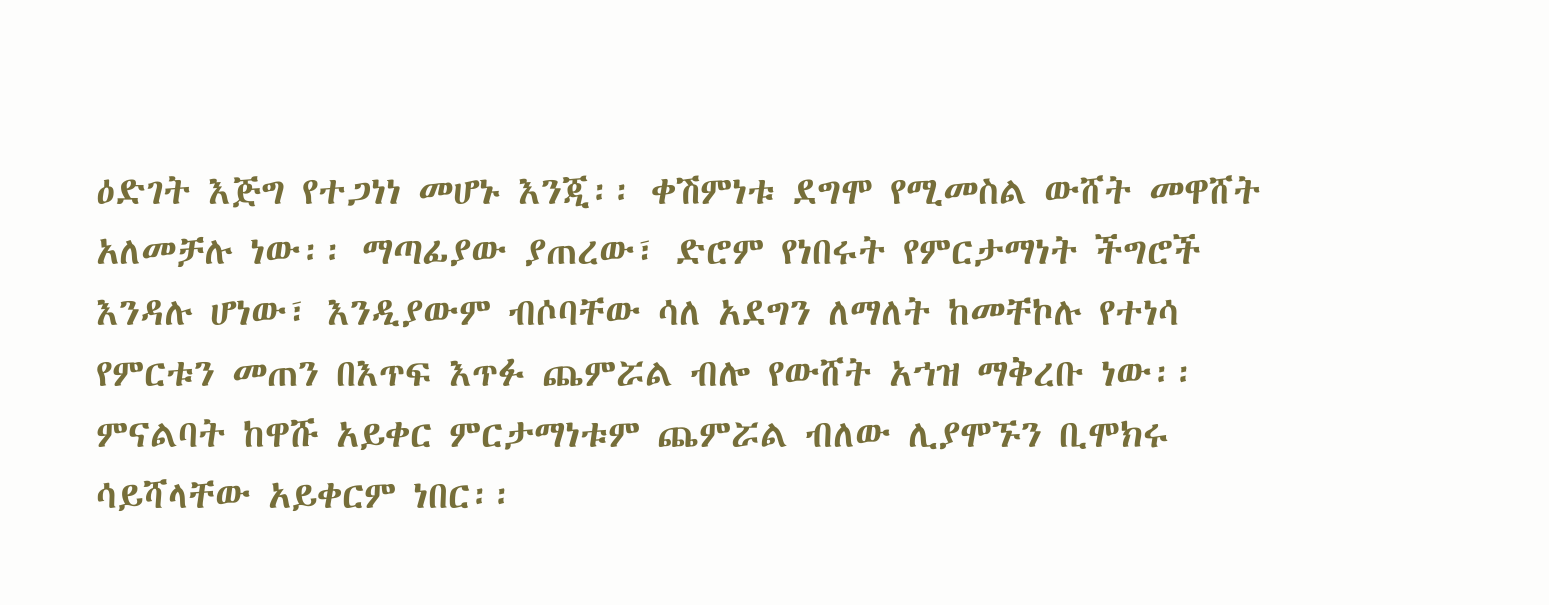ዕድገት እጅግ የተጋነነ መሆኑ እንጂ፡፡ ቀሽምነቱ ደግሞ የሚመስል ውሸት መዋሸት አለመቻሉ ነው፡፡ ማጣፊያው ያጠረው፣ ድሮም የነበሩት የምርታማነት ችግሮች እንዳሉ ሆነው፣ እንዲያውም ብሶባቸው ሳለ አደግን ለማለት ከመቸኮሉ የተነሳ የምርቱን መጠን በእጥፍ እጥፉ ጨምሯል ብሎ የውሸት አኀዝ ማቅረቡ ነው፡፡ ምናልባት ከዋሹ አይቀር ምርታማነቱም ጨምሯል ብለው ሊያሞኙን ቢሞክሩ ሳይሻላቸው አይቀርም ነበር፡፡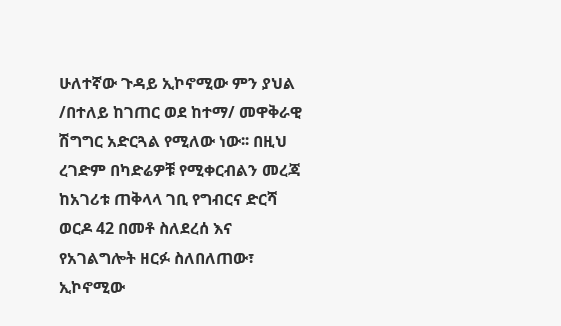ሁለተኛው ጉዳይ ኢኮኖሚው ምን ያህል /በተለይ ከገጠር ወደ ከተማ/ መዋቅራዊ ሽግግር አድርጓል የሚለው ነው፡፡ በዚህ ረገድም በካድሬዎቹ የሚቀርብልን መረጃ ከአገሪቱ ጠቅላላ ገቢ የግብርና ድርሻ ወርዶ 42 በመቶ ስለደረሰ እና የአገልግሎት ዘርፉ ስለበለጠው፣ ኢኮኖሚው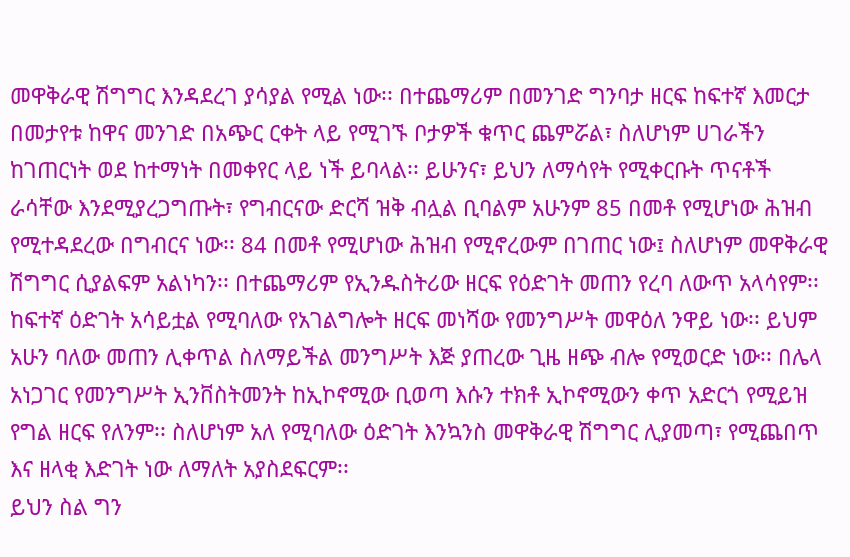መዋቅራዊ ሽግግር እንዳደረገ ያሳያል የሚል ነው፡፡ በተጨማሪም በመንገድ ግንባታ ዘርፍ ከፍተኛ እመርታ በመታየቱ ከዋና መንገድ በአጭር ርቀት ላይ የሚገኙ ቦታዎች ቁጥር ጨምሯል፣ ስለሆነም ሀገራችን ከገጠርነት ወደ ከተማነት በመቀየር ላይ ነች ይባላል፡፡ ይሁንና፣ ይህን ለማሳየት የሚቀርቡት ጥናቶች ራሳቸው እንደሚያረጋግጡት፣ የግብርናው ድርሻ ዝቅ ብሏል ቢባልም አሁንም 85 በመቶ የሚሆነው ሕዝብ የሚተዳደረው በግብርና ነው፡፡ 84 በመቶ የሚሆነው ሕዝብ የሚኖረውም በገጠር ነው፤ ስለሆነም መዋቅራዊ ሽግግር ሲያልፍም አልነካን፡፡ በተጨማሪም የኢንዱስትሪው ዘርፍ የዕድገት መጠን የረባ ለውጥ አላሳየም፡፡ ከፍተኛ ዕድገት አሳይቷል የሚባለው የአገልግሎት ዘርፍ መነሻው የመንግሥት መዋዕለ ንዋይ ነው፡፡ ይህም አሁን ባለው መጠን ሊቀጥል ስለማይችል መንግሥት እጅ ያጠረው ጊዜ ዘጭ ብሎ የሚወርድ ነው፡፡ በሌላ አነጋገር የመንግሥት ኢንቨስትመንት ከኢኮኖሚው ቢወጣ እሱን ተክቶ ኢኮኖሚውን ቀጥ አድርጎ የሚይዝ የግል ዘርፍ የለንም፡፡ ስለሆነም አለ የሚባለው ዕድገት እንኳንስ መዋቅራዊ ሽግግር ሊያመጣ፣ የሚጨበጥ እና ዘላቂ እድገት ነው ለማለት አያስደፍርም፡፡
ይህን ስል ግን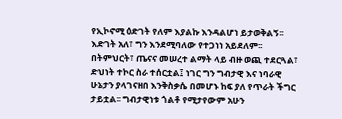የኢኮኖሚ ዕድገት የለም እያልኩ እንዳልሆነ ይታወቅልኝ፡፡ እድገት አለ፣ ግን እንደሚባለው የተጋነነ አይደለም፡፡ በትምህርት፣ ጤናና መሠረተ ልማት ላይ ብዙ ወጪ ተደርጓል፣ ድህነት ተኮር ስራ ተሰርቷል፤ ነገር ግን ግብታዊ እና ነባራዊ ሁኔታን ያላገናዘበ እንቅስቃሴ በመሆኑ ከፍ ያለ የጥራት ችግር ታይቷል፡፡ ግብታዊነቱ ጎልቶ የሚታየውም አሁን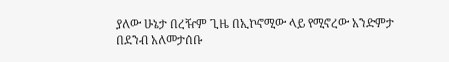ያለው ሁኔታ በረዥም ጊዜ በኢኮኖሚው ላይ የሚኖረው አንድምታ በደንብ አለመታሰቡ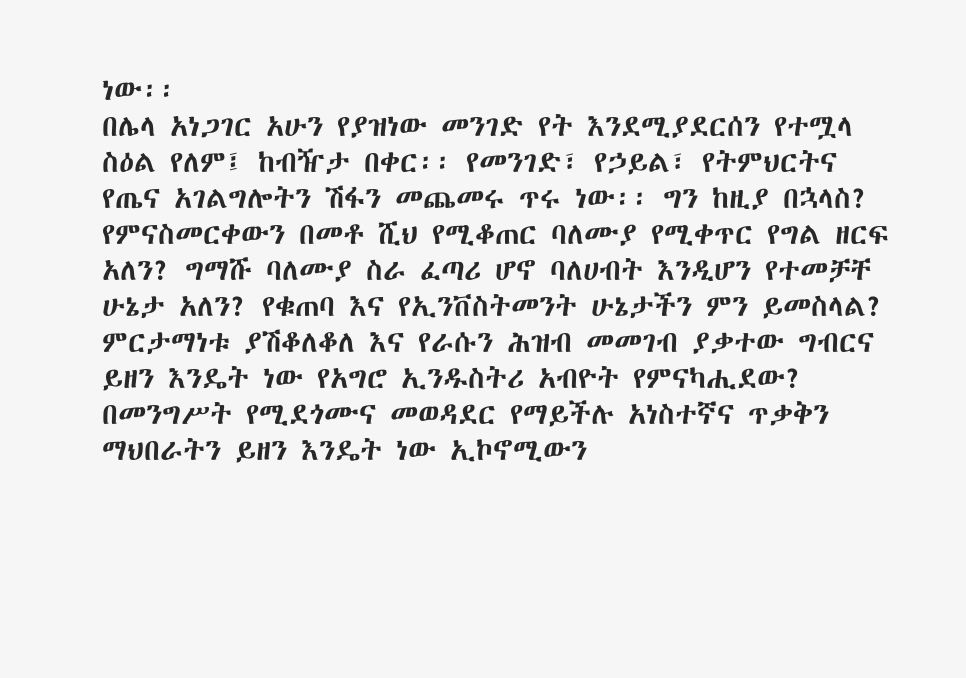ነው፡፡
በሌላ አነጋገር አሁን የያዝነው መንገድ የት እንደሚያደርሰን የተሟላ ስዕል የለም፤ ከብዥታ በቀር፡፡ የመንገድ፣ የኃይል፣ የትምህርትና የጤና አገልግሎትን ሽፋን መጨመሩ ጥሩ ነው፡፡ ግን ከዚያ በኋላስ? የምናስመርቀውን በመቶ ሺህ የሚቆጠር ባለሙያ የሚቀጥር የግል ዘርፍ አለን? ግማሹ ባለሙያ ስራ ፈጣሪ ሆኖ ባለሀብት እንዲሆን የተመቻቸ ሁኔታ አለን? የቁጠባ እና የኢንቨስትመንት ሁኔታችን ምን ይመስላል? ምርታማነቱ ያሽቆለቆለ እና የራሱን ሕዝብ መመገብ ያቃተው ግብርና ይዘን እንዴት ነው የአግሮ ኢንዱስትሪ አብዮት የምናካሒደው? በመንግሥት የሚደጎሙና መወዳደር የማይችሉ አነስተኛና ጥቃቅን ማህበራትን ይዘን እንዴት ነው ኢኮኖሚውን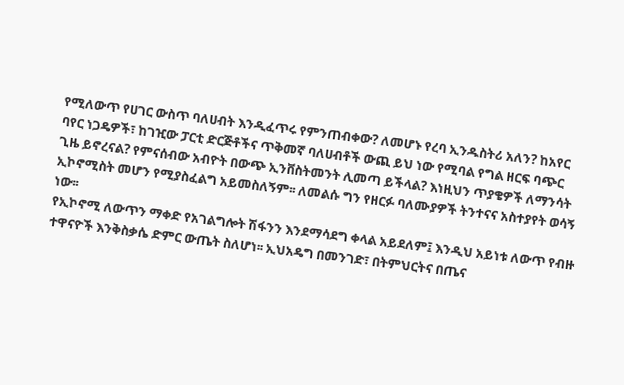የሚለውጥ የሀገር ውስጥ ባለሀብት እንዲፈጥሩ የምንጠብቀው? ለመሆኑ የረባ ኢንዱስትሪ አለን? ከአየር ባየር ነጋዴዎች፣ ከገዢው ፓርቲ ድርጅቶችና ጥቅመኛ ባለሀብቶች ውጪ ይህ ነው የሚባል የግል ዘርፍ ባጭር ጊዜ ይኖረናል? የምናሰብው አብዮት በውጭ ኢንቨስትመንት ሊመጣ ይችላል? እነዚህን ጥያቄዎች ለማንሳት ኢኮኖሚስት መሆን የሚያስፈልግ አይመስለኝም፡፡ ለመልሱ ግን የዘርፉ ባለሙያዎች ትንተናና አስተያየት ወሳኝ ነው፡፡
የኢኮኖሚ ለውጥን ማቀድ የአገልግሎት ሽፋንን እንደማሳደግ ቀላል አይደለም፤ እንዲህ አይነቱ ለውጥ የብዙ ተዋናዮች እንቅስቃሴ ድምር ውጤት ስለሆነ፡፡ ኢህአዴግ በመንገድ፣ በትምህርትና በጤና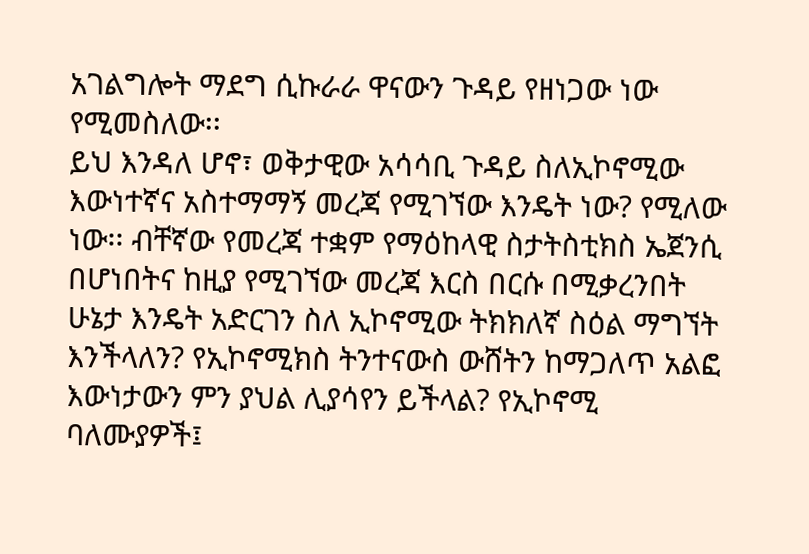አገልግሎት ማደግ ሲኩራራ ዋናውን ጉዳይ የዘነጋው ነው የሚመስለው፡፡
ይህ እንዳለ ሆኖ፣ ወቅታዊው አሳሳቢ ጉዳይ ስለኢኮኖሚው እውነተኛና አስተማማኝ መረጃ የሚገኘው እንዴት ነው? የሚለው ነው፡፡ ብቸኛው የመረጃ ተቋም የማዕከላዊ ስታትስቲክስ ኤጀንሲ በሆነበትና ከዚያ የሚገኘው መረጃ እርስ በርሱ በሚቃረንበት ሁኔታ እንዴት አድርገን ስለ ኢኮኖሚው ትክክለኛ ስዕል ማግኘት እንችላለን? የኢኮኖሚክስ ትንተናውስ ውሸትን ከማጋለጥ አልፎ እውነታውን ምን ያህል ሊያሳየን ይችላል? የኢኮኖሚ ባለሙያዎች፤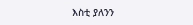እስቲ ያለንን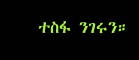ተስፋ ንገሩን።